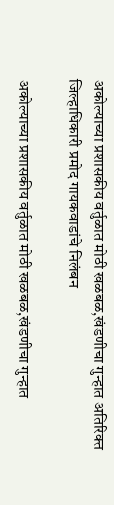अकोल्याच्या प्रशासकीय वर्तुळात मोठी खळबळ,खंडणीचा गुन्हात अतिरिक्त जिल्हाधिकारी प्रमोद गायकवाडांचे निलंबन

अकोल्याच्या प्रशासकीय वर्तुळात मोठी खळबळ,खंडणीचा गुन्हात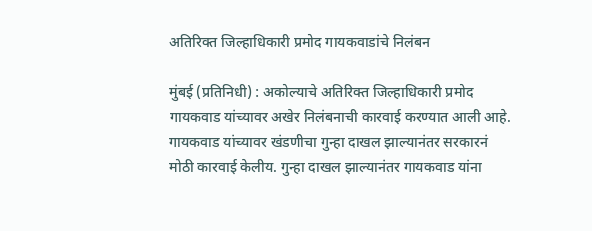अतिरिक्त जिल्हाधिकारी प्रमोद गायकवाडांचे निलंबन

मुंबई (प्रतिनिधी) : अकोल्याचे अतिरिक्त जिल्हाधिकारी प्रमोद गायकवाड यांच्यावर अखेर निलंबनाची कारवाई करण्यात आली आहे. गायकवाड यांच्यावर खंडणीचा गुन्हा दाखल झाल्यानंतर सरकारनं मोठी कारवाई केलीय. गुन्हा दाखल झाल्यानंतर गायकवाड यांना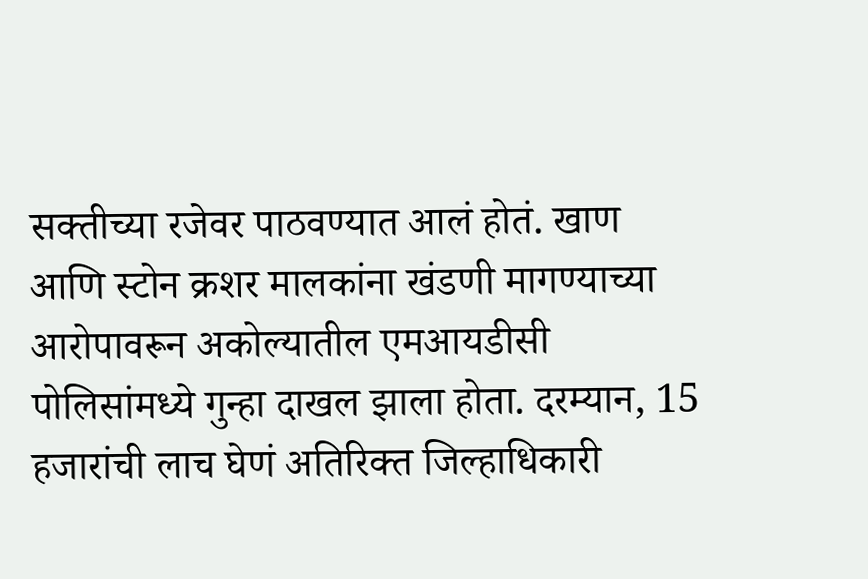सक्तीच्या रजेवर पाठवण्यात आलं होतं. खाण आणि स्टोन क्रशर मालकांना खंडणी मागण्याच्या आरोपावरून अकोल्यातील एमआयडीसी पोलिसांमध्ये गुन्हा दाखल झाला होता. दरम्यान, 15 हजारांची लाच घेणं अतिरिक्त जिल्हाधिकारी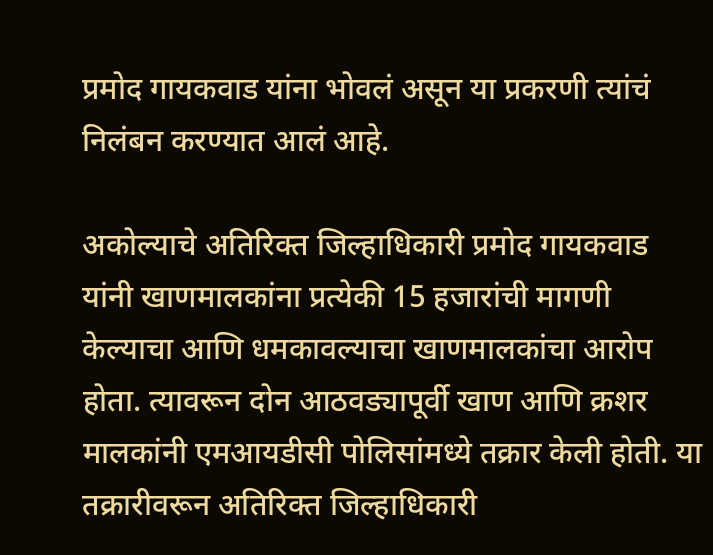प्रमोद गायकवाड यांना भोवलं असून या प्रकरणी त्यांचं निलंबन करण्यात आलं आहे.

अकोल्याचे अतिरिक्त जिल्हाधिकारी प्रमोद गायकवाड यांनी खाणमालकांना प्रत्येकी 15 हजारांची मागणी केल्याचा आणि धमकावल्याचा खाणमालकांचा आरोप होता. त्यावरून दोन आठवड्यापूर्वी खाण आणि क्रशर मालकांनी एमआयडीसी पोलिसांमध्ये तक्रार केली होती. या तक्रारीवरून अतिरिक्त जिल्हाधिकारी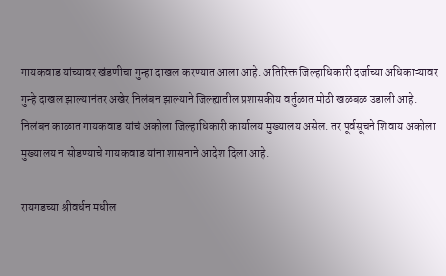गायकवाड यांच्यावर खंडणीचा गुन्हा दाखल करण्यात आला आहे. अतिरिक्त जिल्हाधिकारी दर्जाच्या अधिकाऱ्यावर गुन्हे दाखल झाल्यानंतर अखेर निलंबन झाल्याने जिल्ह्यातील प्रशासकीय वर्तुळात मोठी खळबळ उडाली आहे. निलंबन काळात गायकवाड यांचं अकोला जिल्हाधिकारी कार्यालय मुख्यालय असेल. तर पूर्वसूचने शिवाय अकोला मुख्यालय न सोडण्याचे गायकवाड यांना शासनाने आदेश दिला आहे.

रायगडच्या श्रीवर्धन मधील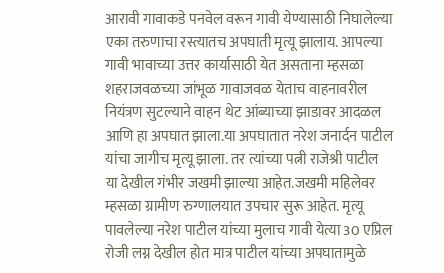आरावी गावाकडे पनवेल वरून गावी येण्यासाठी निघालेल्या एका तरुणाचा रस्त्यातच अपघाती मृत्यू झालाय. आपल्या गावी भावाच्या उत्तर कार्यासाठी येत असताना म्हसळा शहराजवळच्या जांभूळ गावाजवळ येताच वाहनावरील नियंत्रण सुटल्याने वाहन थेट आंब्याच्या झाडावर आदळल आणि हा अपघात झाला.या अपघातात नरेश जनार्दन पाटील यांचा जागीच मृत्यू झाला. तर त्यांच्या पत्नी राजेश्री पाटील या देखील गंभीर जखमी झाल्या आहेत.जखमी महिलेवर म्हसळा ग्रामीण रुग्णालयात उपचार सुरू आहेत. मृत्यू पावलेल्या नरेश पाटील यांच्या मुलाच गावी येत्या 30 एप्रिल रोजी लग्न देखील होत मात्र पाटील यांच्या अपघातामुळे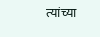त्यांच्या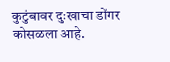कुटुंबावर दुःखाचा डोंगर कोसळला आहे.